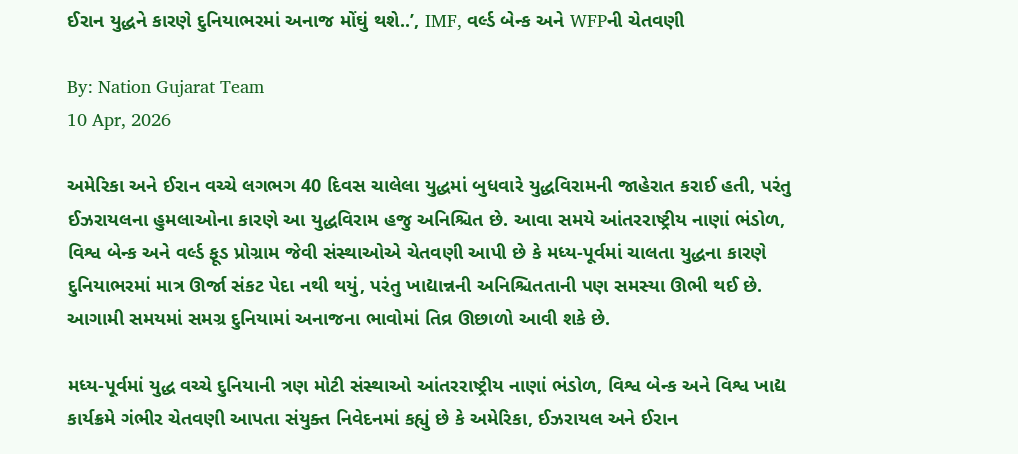ઈરાન યુદ્ધને કારણે દુનિયાભરમાં અનાજ મોંઘું થશે..’, IMF, વર્લ્ડ બેન્ક અને WFPની ચેતવણી

By: Nation Gujarat Team
10 Apr, 2026

અમેરિકા અને ઈરાન વચ્ચે લગભગ 40 દિવસ ચાલેલા યુદ્ધમાં બુધવારે યુદ્ધવિરામની જાહેરાત કરાઈ હતી, પરંતુ ઈઝરાયલના હુમલાઓના કારણે આ યુદ્ધવિરામ હજુ અનિશ્ચિત છે. આવા સમયે આંતરરાષ્ટ્રીય નાણાં ભંડોળ, વિશ્વ બેન્ક અને વર્લ્ડ ફૂડ પ્રોગ્રામ જેવી સંસ્થાઓએ ચેતવણી આપી છે કે મધ્ય-પૂર્વમાં ચાલતા યુદ્ધના કારણે દુનિયાભરમાં માત્ર ઊર્જા સંકટ પેદા નથી થયું, પરંતુ ખાદ્યાન્નની અનિશ્ચિતતાની પણ સમસ્યા ઊભી થઈ છે. આગામી સમયમાં સમગ્ર દુનિયામાં અનાજના ભાવોમાં તિવ્ર ઊછાળો આવી શકે છે.

મધ્ય-પૂર્વમાં યુદ્ધ વચ્ચે દુનિયાની ત્રણ મોટી સંસ્થાઓ આંતરરાષ્ટ્રીય નાણાં ભંડોળ, વિશ્વ બેન્ક અને વિશ્વ ખાદ્ય કાર્યક્રમે ગંભીર ચેતવણી આપતા સંયુક્ત નિવેદનમાં કહ્યું છે કે અમેરિકા, ઈઝરાયલ અને ઈરાન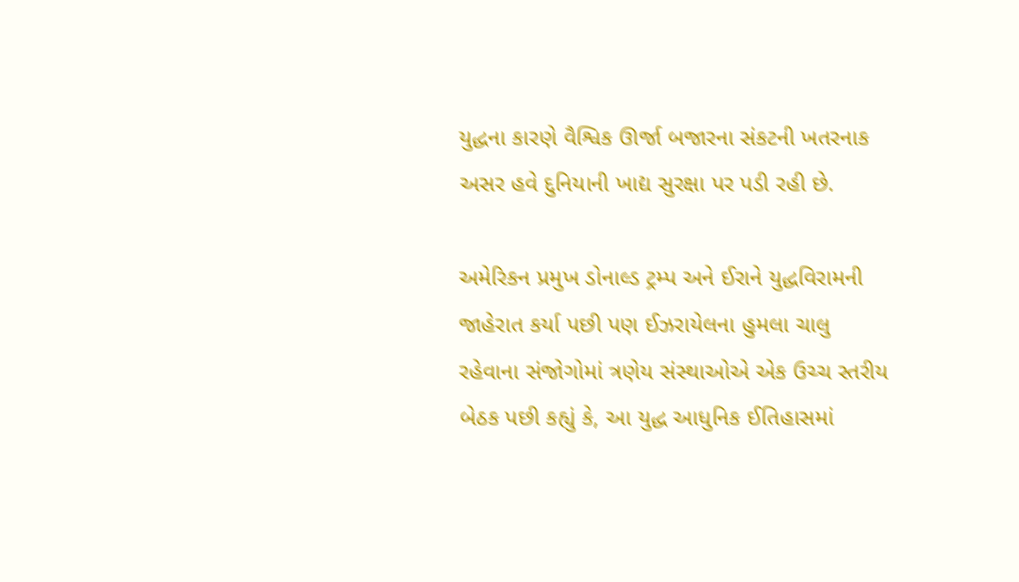યુદ્ધના કારણે વૈશ્વિક ઊર્જા બજારના સંકટની ખતરનાક અસર હવે દુનિયાની ખાદ્ય સુરક્ષા પર પડી રહી છે.

અમેરિકન પ્રમુખ ડોનાલ્ડ ટ્રમ્પ અને ઈરાને યુદ્ધવિરામની જાહેરાત કર્યા પછી પણ ઈઝરાયેલના હુમલા ચાલુ રહેવાના સંજોગોમાં ત્રણેય સંસ્થાઓએ એક ઉચ્ચ સ્તરીય બેઠક પછી કહ્યું કે, આ યુદ્ધ આધુનિક ઈતિહાસમાં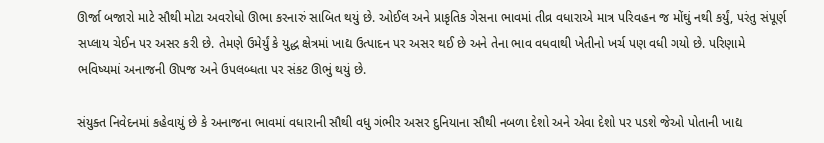ઊર્જા બજારો માટે સૌથી મોટા અવરોધો ઊભા કરનારું સાબિત થયું છે. ઓઈલ અને પ્રાકૃતિક ગેસના ભાવમાં તીવ્ર વધારાએ માત્ર પરિવહન જ મોંઘું નથી કર્યું, પરંતુ સંપૂર્ણ સપ્લાય ચેઈન પર અસર કરી છે. તેમણે ઉમેર્યું કે યુદ્ધ ક્ષેત્રમાં ખાદ્ય ઉત્પાદન પર અસર થઈ છે અને તેના ભાવ વધવાથી ખેતીનો ખર્ચ પણ વધી ગયો છે. પરિણામે ભવિષ્યમાં અનાજની ઊપજ અને ઉપલબ્ધતા પર સંકટ ઊભું થયું છે.

સંયુક્ત નિવેદનમાં કહેવાયું છે કે અનાજના ભાવમાં વધારાની સૌથી વધુ ગંભીર અસર દુનિયાના સૌથી નબળા દેશો અને એવા દેશો પર પડશે જેઓ પોતાની ખાદ્ય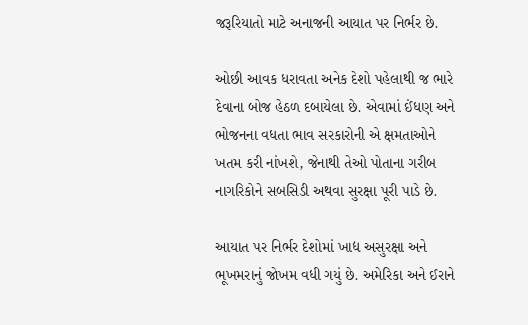જરૂરિયાતો માટે અનાજની આયાત પર નિર્ભર છે.

ઓછી આવક ધરાવતા અનેક દેશો પહેલાથી જ ભારે દેવાના બોજ હેઠળ દબાયેલા છે. એવામાં ઈંધણ અને ભોજનના વધતા ભાવ સરકારોની એ ક્ષમતાઓને ખતમ કરી નાંખશે, જેનાથી તેઓ પોતાના ગરીબ નાગરિકોને સબસિડી અથવા સુરક્ષા પૂરી પાડે છે.

આયાત પર નિર્ભર દેશોમાં ખાદ્ય અસુરક્ષા અને ભૂખમરાનું જોખમ વધી ગયું છે. અમેરિકા અને ઈરાને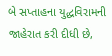બે સપ્તાહના યુદ્ધવિરામની જાહેરાત કરી દીધી છે,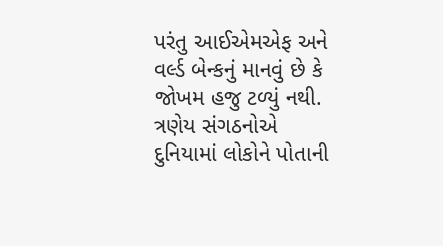પરંતુ આઈએમએફ અને વર્લ્ડ બેન્કનું માનવું છે કે જોખમ હજુ ટળ્યું નથી. ત્રણેય સંગઠનોએ દુનિયામાં લોકોને પોતાની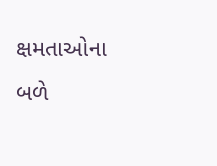ક્ષમતાઓના બળે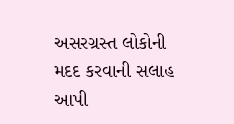અસરગ્રસ્ત લોકોની મદદ કરવાની સલાહ આપી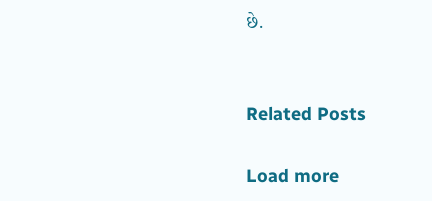છે.


Related Posts

Load more